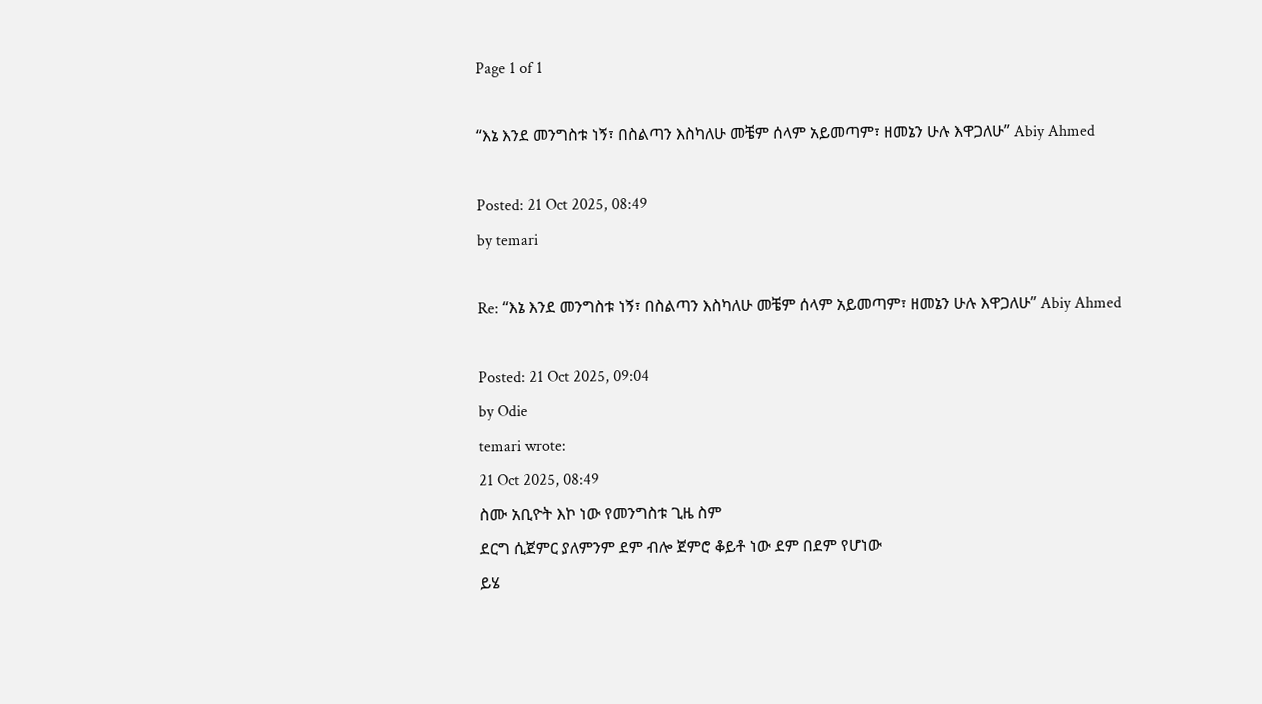Page 1 of 1

“እኔ እንደ መንግስቱ ነኝ፣ በስልጣን እስካለሁ መቼም ሰላም አይመጣም፣ ዘመኔን ሁሉ እዋጋለሁ” Abiy Ahmed

Posted: 21 Oct 2025, 08:49
by temari

Re: “እኔ እንደ መንግስቱ ነኝ፣ በስልጣን እስካለሁ መቼም ሰላም አይመጣም፣ ዘመኔን ሁሉ እዋጋለሁ” Abiy Ahmed

Posted: 21 Oct 2025, 09:04
by Odie
temari wrote:
21 Oct 2025, 08:49
ስሙ አቢዮት እኮ ነው የመንግስቱ ጊዜ ስም
ደርግ ሲጀምር ያለምንም ደም ብሎ ጀምሮ ቆይቶ ነው ደም በደም የሆነው
ይሄ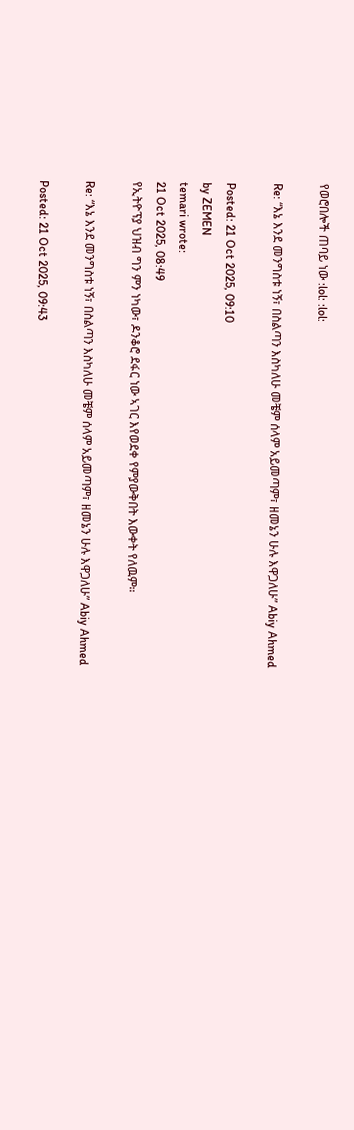የወሮበሎች ጠባይ ነው :lol: :lol:

Re: “እኔ እንደ መንግስቱ ነኝ፣ በስልጣን እስካለሁ መቼም ሰላም አይመጣም፣ ዘመኔን ሁሉ እዋጋለሁ” Abiy Ahmed

Posted: 21 Oct 2025, 09:10
by ZEMEN
temari wrote:
21 Oct 2025, 08:49
የኢትዮፕያ ህዝብ ግን ምን ነካው፣ ዶንቆሮ ደፋር ነው ኣገር እየወደቀ የምያውቅበት እውቀት የለዉም።

Re: “እኔ እንደ መንግስቱ ነኝ፣ በስልጣን እስካለሁ መቼም ሰላም አይመጣም፣ ዘመኔን ሁሉ እዋጋለሁ” Abiy Ahmed

Posted: 21 Oct 2025, 09:43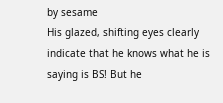by sesame
His glazed, shifting eyes clearly indicate that he knows what he is saying is BS! But he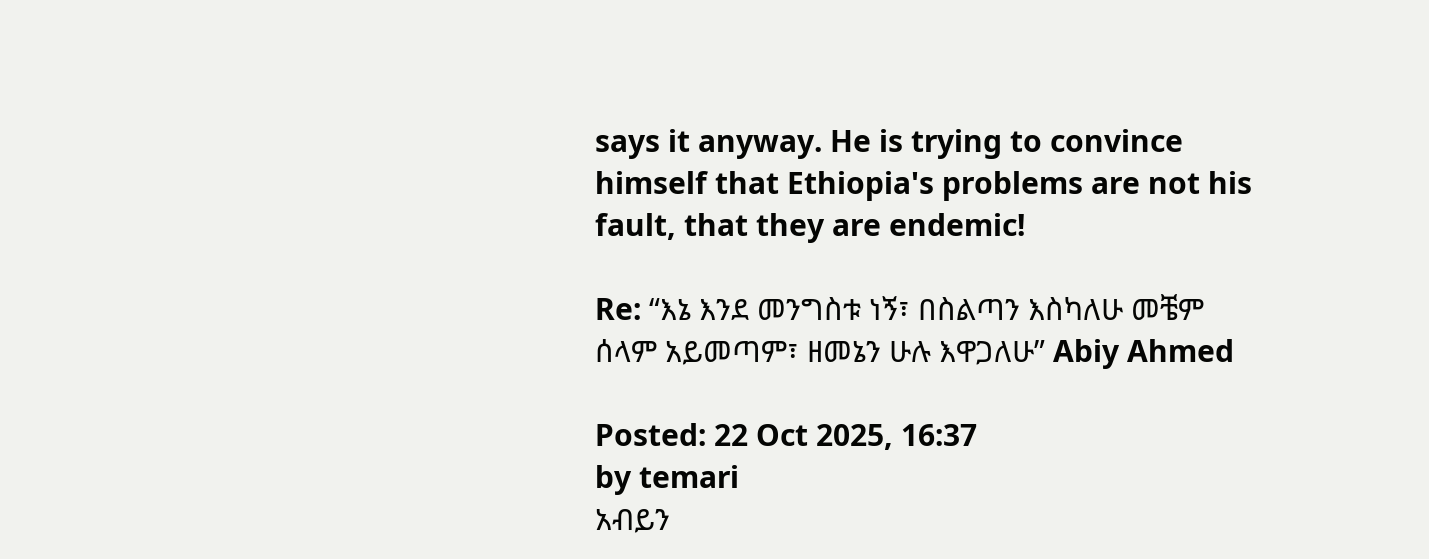says it anyway. He is trying to convince himself that Ethiopia's problems are not his fault, that they are endemic!

Re: “እኔ እንደ መንግስቱ ነኝ፣ በስልጣን እስካለሁ መቼም ሰላም አይመጣም፣ ዘመኔን ሁሉ እዋጋለሁ” Abiy Ahmed

Posted: 22 Oct 2025, 16:37
by temari
አብይን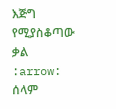እጅግ የሚያስቆጣው ቃል :arrow: ሰላም